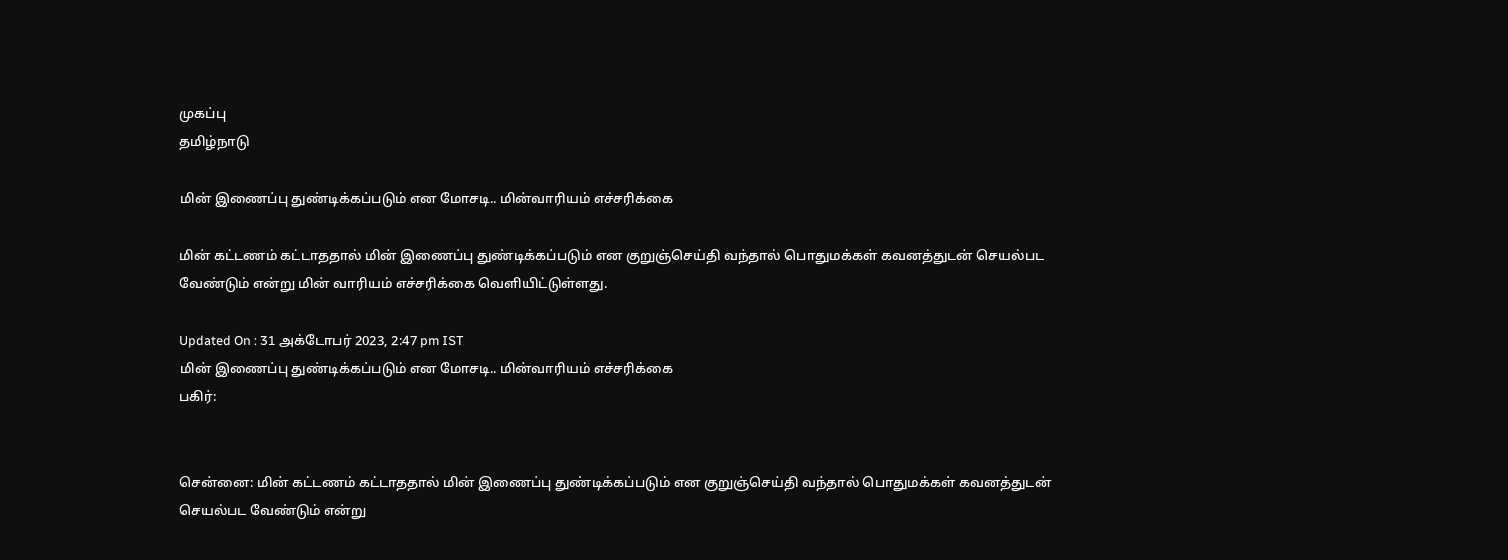முகப்பு
தமிழ்நாடு

மின் இணைப்பு துண்டிக்கப்படும் என மோசடி.. மின்வாரியம் எச்சரிக்கை

மின் கட்டணம் கட்டாததால் மின் இணைப்பு துண்டிக்கப்படும் என குறுஞ்செய்தி வந்தால் பொதுமக்கள் கவனத்துடன் செயல்பட வேண்டும் என்று மின் வாரியம் எச்சரிக்கை வெளியிட்டுள்ளது.

Updated On : 31 அக்டோபர் 2023, 2:47 pm IST
மின் இணைப்பு துண்டிக்கப்படும் என மோசடி.. மின்வாரியம் எச்சரிக்கை
பகிர்:


சென்னை: மின் கட்டணம் கட்டாததால் மின் இணைப்பு துண்டிக்கப்படும் என குறுஞ்செய்தி வந்தால் பொதுமக்கள் கவனத்துடன் செயல்பட வேண்டும் என்று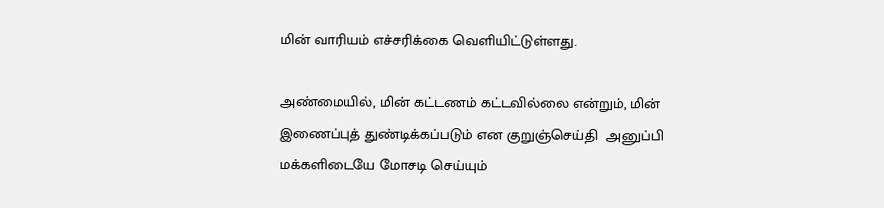மின் வாரியம் எச்சரிக்கை வெளியிட்டுள்ளது.

அண்மையில், மின் கட்டணம் கட்டவில்லை என்றும், மின் இணைப்புத் துண்டிக்கப்படும் என குறுஞ்செய்தி  அனுப்பி மக்களிடையே மோசடி செய்யும்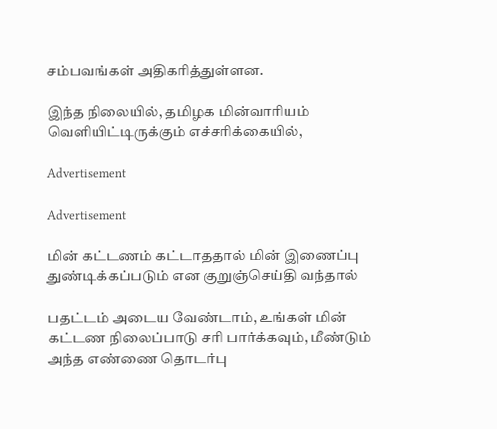சம்பவங்கள் அதிகரித்துள்ளன.

இந்த நிலையில், தமிழக மின்வாரியம் வெளியிட்டிருக்கும் எச்சரிக்கையில்,

Advertisement

Advertisement

மின் கட்டணம் கட்டாததால் மின் இணைப்பு துண்டிக்கப்படும் என குறுஞ்செய்தி வந்தால்

பதட்டம் அடைய வேண்டாம், உங்கள் மின் கட்டண நிலைப்பாடு சரி பார்க்கவும், மீண்டும் அந்த எண்ணை தொடர்பு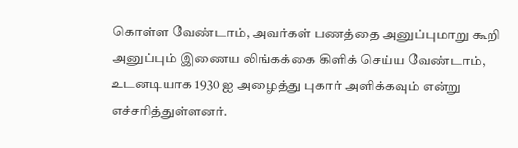கொள்ள வேண்டாம், அவர்கள் பணத்தை அனுப்புமாறு கூறி அனுப்பும் இணைய லிங்கக்கை கிளிக் செய்ய வேண்டாம், உடனடியாக 1930 ஐ அழைத்து புகார் அளிக்கவும் என்று எச்சரித்துள்ளனர்.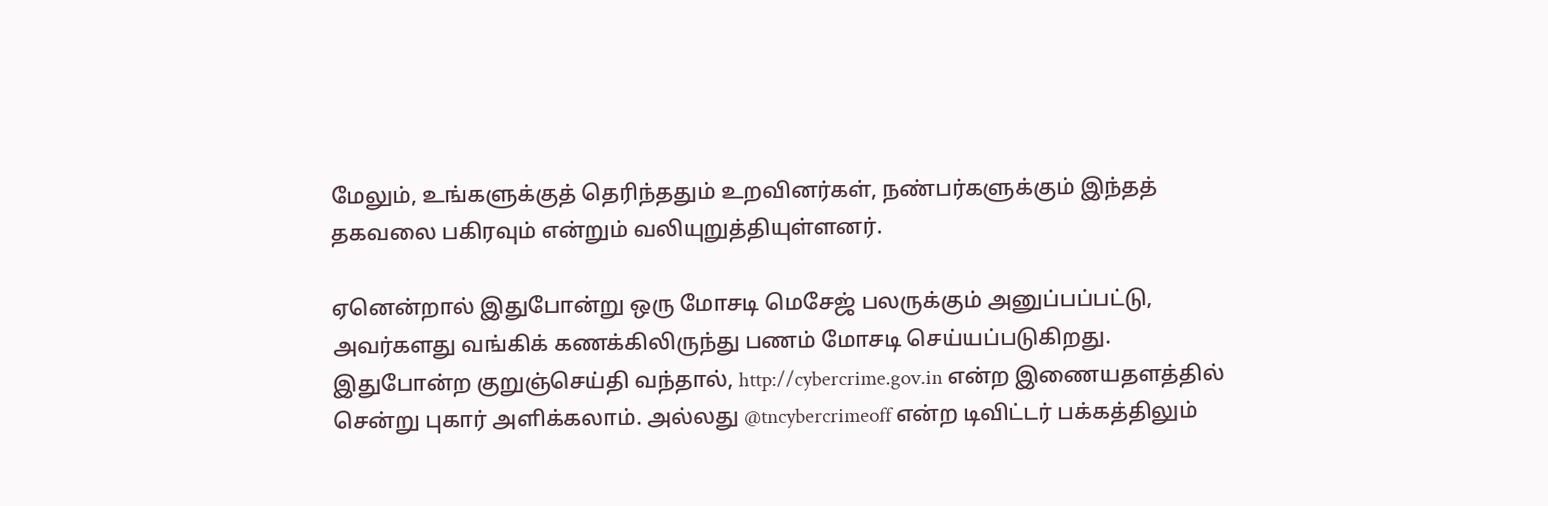மேலும், உங்களுக்குத் தெரிந்ததும் உறவினர்கள், நண்பர்களுக்கும் இந்தத் தகவலை பகிரவும் என்றும் வலியுறுத்தியுள்ளனர்.

ஏனென்றால் இதுபோன்று ஒரு மோசடி மெசேஜ் பலருக்கும் அனுப்பப்பட்டு, அவர்களது வங்கிக் கணக்கிலிருந்து பணம் மோசடி செய்யப்படுகிறது. இதுபோன்ற குறுஞ்செய்தி வந்தால், http://cybercrime.gov.in என்ற இணையதளத்தில் சென்று புகார் அளிக்கலாம். அல்லது @tncybercrimeoff என்ற டிவிட்டர் பக்கத்திலும்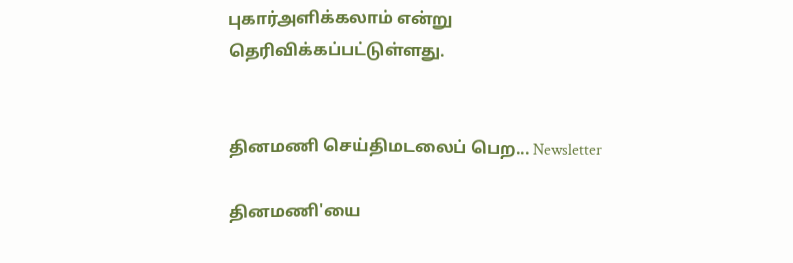புகார்அளிக்கலாம் என்று தெரிவிக்கப்பட்டுள்ளது.


தினமணி செய்திமடலைப் பெற... Newsletter

தினமணி'யை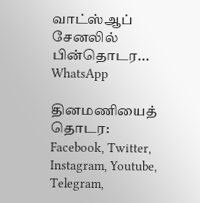வாட்ஸ்ஆப் சேனலில் பின்தொடர... WhatsApp

தினமணியைத் தொடர: Facebook, Twitter, Instagram, Youtube, Telegram,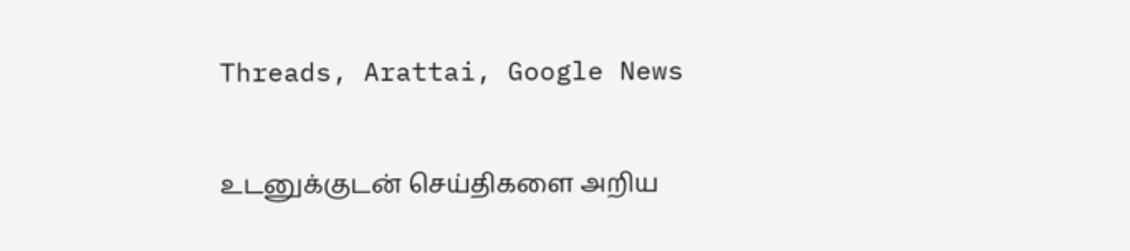Threads, Arattai, Google News

உடனுக்குடன் செய்திகளை அறிய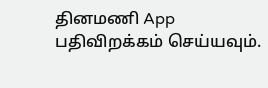தினமணி App பதிவிறக்கம் செய்யவும்.